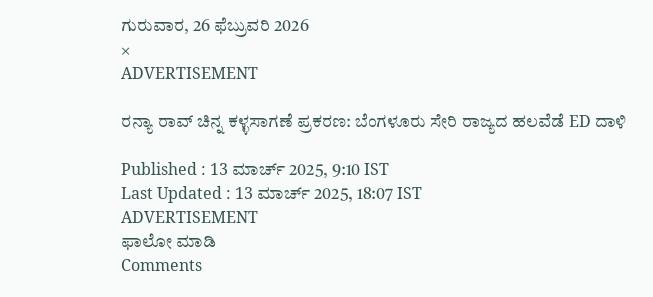ಗುರುವಾರ, 26 ಫೆಬ್ರುವರಿ 2026
×
ADVERTISEMENT

ರನ್ಯಾ ರಾವ್ ಚಿನ್ನ ಕಳ್ಳಸಾಗಣೆ ಪ್ರಕರಣ: ಬೆಂಗಳೂರು ಸೇರಿ ರಾಜ್ಯದ ಹಲವೆಡೆ ED ದಾಳಿ

Published : 13 ಮಾರ್ಚ್ 2025, 9:10 IST
Last Updated : 13 ಮಾರ್ಚ್ 2025, 18:07 IST
ADVERTISEMENT
ಫಾಲೋ ಮಾಡಿ
Comments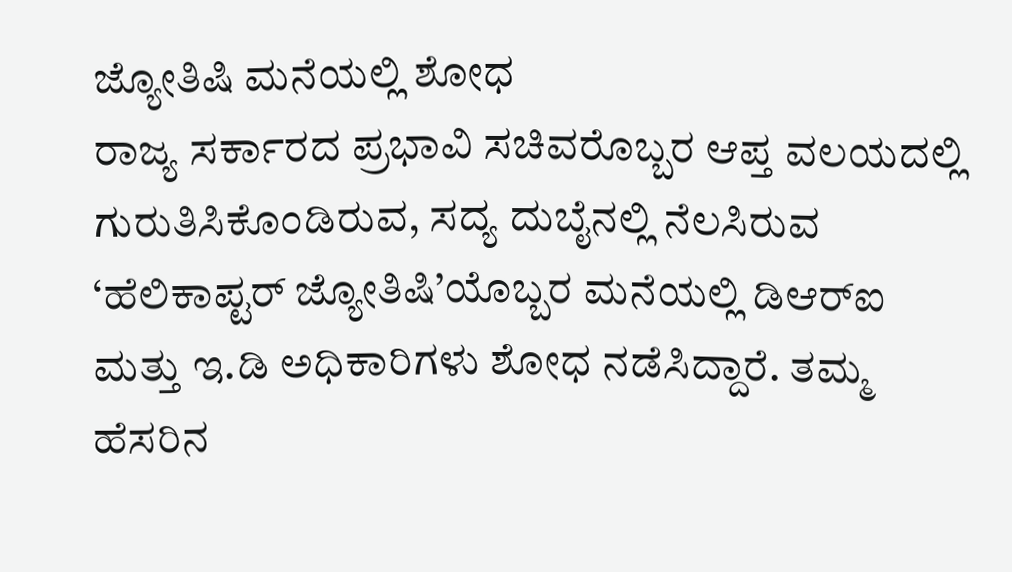ಜ್ಯೋತಿಷಿ ಮನೆಯಲ್ಲಿ ಶೋಧ
ರಾಜ್ಯ ಸರ್ಕಾರದ ಪ್ರಭಾವಿ ಸಚಿವರೊಬ್ಬರ ಆಪ್ತ ವಲಯದಲ್ಲಿ ಗುರುತಿಸಿಕೊಂಡಿರುವ, ಸದ್ಯ ದುಬೈನಲ್ಲಿ ನೆಲಸಿರುವ ‘ಹೆಲಿಕಾಪ್ಟರ್ ಜ್ಯೋತಿಷಿ’ಯೊಬ್ಬರ ಮನೆಯಲ್ಲಿ ಡಿಆರ್‌ಐ ಮತ್ತು ಇ.ಡಿ ಅಧಿಕಾರಿಗಳು ಶೋಧ ನಡೆಸಿದ್ದಾರೆ. ತಮ್ಮ ಹೆಸರಿನ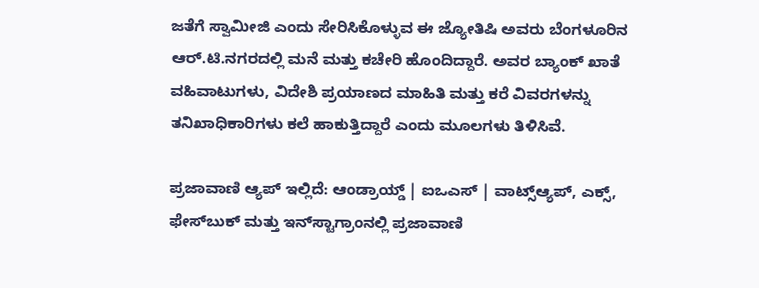ಜತೆಗೆ ಸ್ವಾಮೀಜಿ ಎಂದು ಸೇರಿಸಿಕೊಳ್ಳುವ ಈ ಜ್ಯೋತಿಷಿ ಅವರು ಬೆಂಗಳೂರಿನ ಆರ್‌.ಟಿ.ನಗರದಲ್ಲಿ ಮನೆ ಮತ್ತು ಕಚೇರಿ ಹೊಂದಿದ್ದಾರೆ. ಅವರ ಬ್ಯಾಂಕ್‌ ಖಾತೆ ವಹಿವಾಟುಗಳು, ವಿದೇಶಿ ಪ್ರಯಾಣದ ಮಾಹಿತಿ ಮತ್ತು ಕರೆ ವಿವರಗಳನ್ನು ತನಿಖಾಧಿಕಾರಿಗಳು ಕಲೆ ಹಾಕುತ್ತಿದ್ದಾರೆ ಎಂದು ಮೂಲಗಳು ತಿಳಿಸಿವೆ.

ಪ್ರಜಾವಾಣಿ ಆ್ಯಪ್ ಇಲ್ಲಿದೆ: ಆಂಡ್ರಾಯ್ಡ್ | ಐಒಎಸ್ | ವಾಟ್ಸ್ಆ್ಯಪ್, ಎಕ್ಸ್, ಫೇಸ್‌ಬುಕ್ ಮತ್ತು ಇನ್‌ಸ್ಟಾಗ್ರಾಂನಲ್ಲಿ ಪ್ರಜಾವಾಣಿ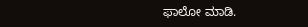ಫಾಲೋ ಮಾಡಿ.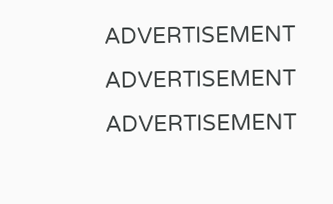ADVERTISEMENT
ADVERTISEMENT
ADVERTISEMENT